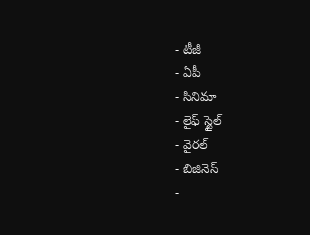- టీజీ
- ఏపీ
- సినిమా
- లైఫ్ స్టైల్
- వైరల్
- బిజినెస్
-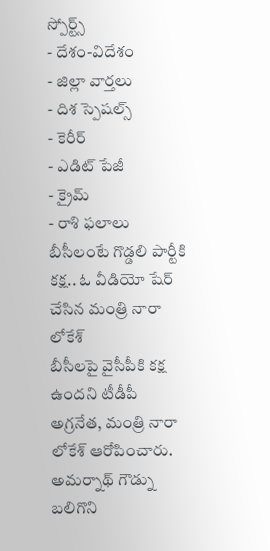స్పోర్ట్స్
- దేశం-విదేశం
- జిల్లా వార్తలు
- దిశ స్పెషల్స్
- కెరీర్
- ఎడిట్ పేజీ
- క్రైమ్
- రాశి ఫలాలు
బీసీలంటే గొడ్డలి పార్టీకి కక్ష.. ఓ వీడియో షేర్ చేసిన మంత్రి నారా లోకేశ్
బీసీలపై వైసీపీకి కక్ష ఉందని టీడీపీ అగ్రనేత, మంత్రి నారా లోకేశ్ ఆరోపించారు. అమర్నాథ్ గౌడ్ను బలిగొని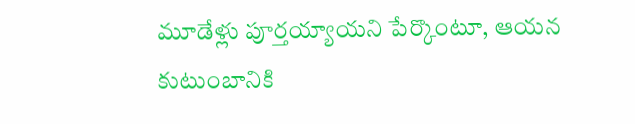మూడేళ్లు పూర్తయ్యాయని పేర్కొంటూ, ఆయన కుటుంబానికి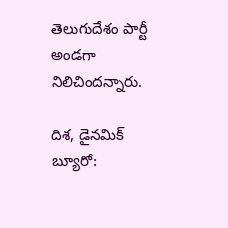తెలుగుదేశం పార్టీ అండగా నిలిచిందన్నారు.

దిశ, డైనమిక్ బ్యూరో: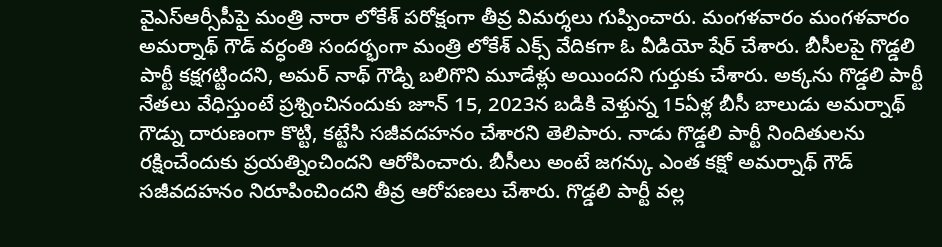వైఎస్ఆర్సీపీపై మంత్రి నారా లోకేశ్ పరోక్షంగా తీవ్ర విమర్శలు గుప్పించారు. మంగళవారం మంగళవారం అమర్నాథ్ గౌడ్ వర్ధంతి సందర్భంగా మంత్రి లోకేశ్ ఎక్స్ వేదికగా ఓ వీడియో షేర్ చేశారు. బీసీలపై గొడ్డలి పార్టీ కక్షగట్టిందని, అమర్ నాథ్ గౌడ్ని బలిగొని మూడేళ్లు అయిందని గుర్తుకు చేశారు. అక్కను గొడ్డలి పార్టీ నేతలు వేధిస్తుంటే ప్రశ్నించినందుకు జూన్ 15, 2023న బడికి వెళ్తున్న 15ఏళ్ల బీసీ బాలుడు అమర్నాథ్ గౌడ్ను దారుణంగా కొట్టి, కట్టేసి సజీవదహనం చేశారని తెలిపారు. నాడు గొడ్డలి పార్టీ నిందితులను రక్షించేందుకు ప్రయత్నించిందని ఆరోపించారు. బీసీలు అంటే జగన్కు ఎంత కక్షో అమర్నాథ్ గౌడ్ సజీవదహనం నిరూపించిందని తీవ్ర ఆరోపణలు చేశారు. గొడ్డలి పార్టీ వల్ల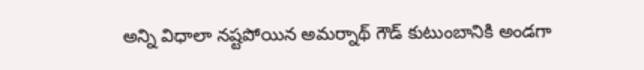అన్ని విధాలా నష్టపోయిన అమర్నాథ్ గౌడ్ కుటుంబానికి అండగా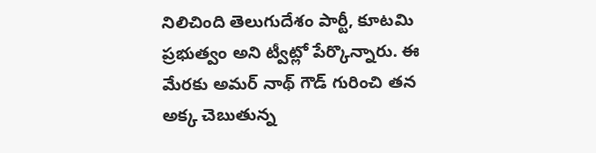నిలిచింది తెలుగుదేశం పార్టీ, కూటమి ప్రభుత్వం అని ట్వీట్లో పేర్కొన్నారు. ఈ మేరకు అమర్ నాథ్ గౌడ్ గురించి తన అక్క చెబుతున్న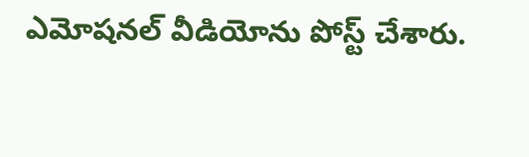ఎమోషనల్ వీడియోను పోస్ట్ చేశారు.